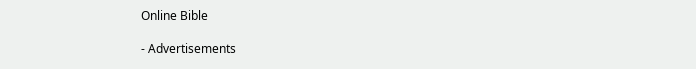Online Bible

- Advertisements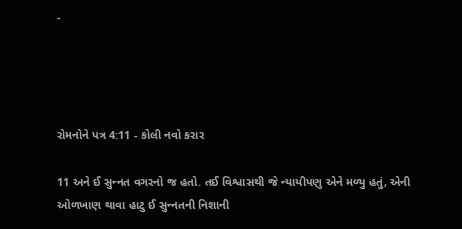-




રોમનોને પત્ર 4:11 - કોલી નવો કરાર

11 અને ઈ સુન્‍નત વગરનો જ હતો. તઈ વિશ્વાસથી જે ન્યાયીપણુ એને મળ્યુ હતું, એની ઓળખાણ થાવા હાટુ ઈ સુન્‍નતની નિશાની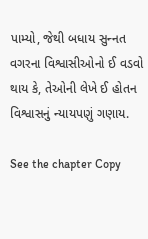પામ્યો, જેથી બધાય સુન્‍નત વગરના વિશ્વાસીઓનો ઈ વડવો થાય કે, તેઓની લેખે ઈ હોતન વિશ્વાસનું ન્યાયપણું ગણાય.

See the chapter Copy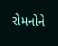રોમનોને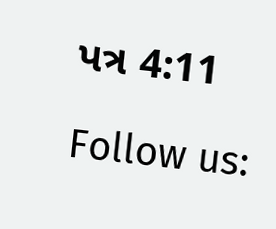પત્ર 4:11

Follow us: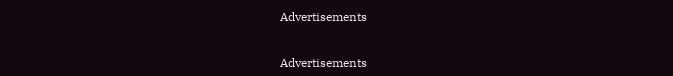Advertisements


Advertisements